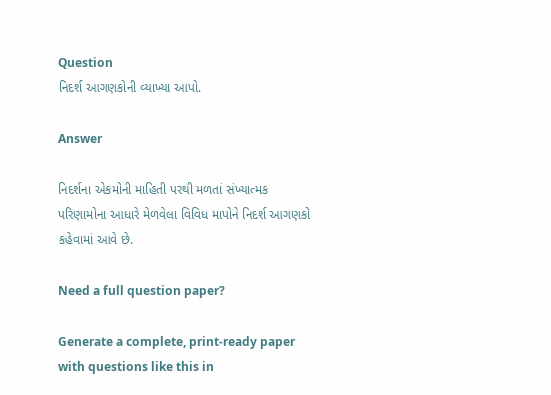Question
નિદર્શ આગણકોની વ્યાખ્યા આપો.

Answer

નિદર્શના એકમોની માહિતી પરથી મળતાં સંખ્યાત્મક પરિણામોના આધારે મેળવેલા વિવિધ માપોને નિદર્શ આગણકો કહેવામાં આવે છે.

Need a full question paper?

Generate a complete, print-ready paper with questions like this in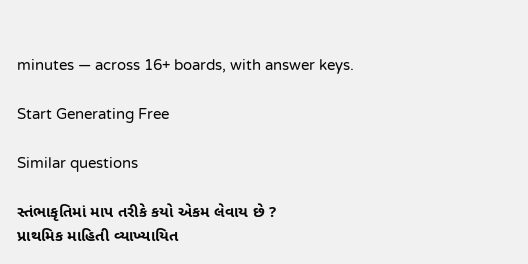minutes — across 16+ boards, with answer keys.

Start Generating Free

Similar questions

સ્તંભાકૃતિમાં માપ તરીકે કયો એકમ લેવાય છે ?
પ્રાથમિક માહિતી વ્યાખ્યાયિત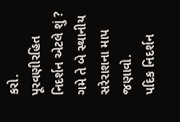કરો.
પૂરવણીરહિત નિદર્શન એટલે શું ?
ગમે તે બે સ્થાનીય સરેરાશના માપ જણાવો.
પદિક નિદર્શન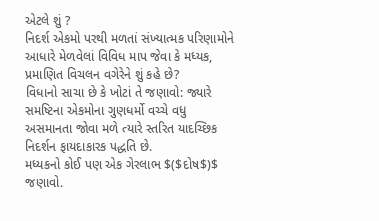એટલે શું ?
નિદર્શ એકમો પરથી મળતાં સંખ્યાત્મક પરિણામોને આધારે મેળવેલાં વિવિધ માપ જેવા કે મધ્યક, પ્રમાણિત વિચલન વગેરેને શું કહે છે?
વિધાનો સાચા છે કે ખોટાં તે જણાવો: જ્યારે સમષ્ટિના એકમોના ગુણધર્મો વચ્ચે વધુ અસમાનતા જોવા મળે ત્યારે સ્તરિત યાદચ્છિક નિદર્શન ફાયદાકારક પદ્ધતિ છે.
મધ્યકનો કોઈ પણ એક ગેરલાભ $($દોષ$)$ જણાવો.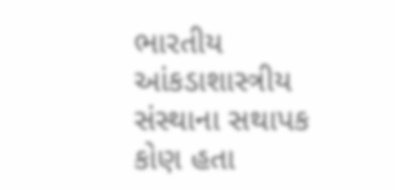ભારતીય આંકડાશાસ્ત્રીય સંસ્થાના સથાપક કોણ હતા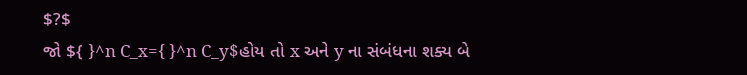$?$
જો ${ }^n C_x={ }^n C_y$હોય તો x અને y ના સંબંધના શક્ય બે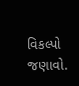વિકલ્પો જણાવો.